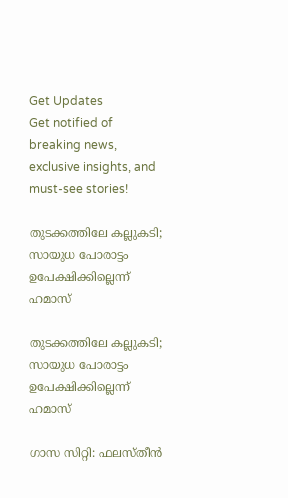Get Updates
Get notified of breaking news, exclusive insights, and must-see stories!

തുടക്കത്തിലേ കല്ലുകടി; സായുധ പോരാട്ടം ഉപേക്ഷിക്കില്ലെന്ന് ഹമാസ്

തുടക്കത്തിലേ കല്ലുകടി; സായുധ പോരാട്ടം ഉപേക്ഷിക്കില്ലെന്ന് ഹമാസ്

ഗാസ സിറ്റി: ഫലസ്തീന്‍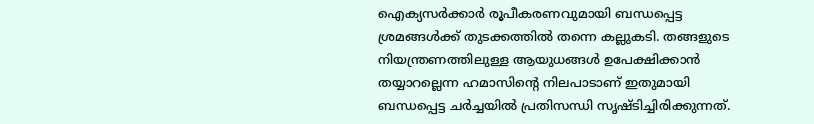ഐക്യസര്‍ക്കാര്‍ രൂപീകരണവുമായി ബന്ധപ്പെട്ട ശ്രമങ്ങള്‍ക്ക് തുടക്കത്തില്‍ തന്നെ കല്ലുകടി. തങ്ങളുടെ നിയന്ത്രണത്തിലുള്ള ആയുധങ്ങള്‍ ഉപേക്ഷിക്കാന്‍ തയ്യാറല്ലെന്ന ഹമാസിന്റെ നിലപാടാണ് ഇതുമായി ബന്ധപ്പെട്ട ചര്‍ച്ചയില്‍ പ്രതിസന്ധി സൃഷ്ടിച്ചിരിക്കുന്നത്.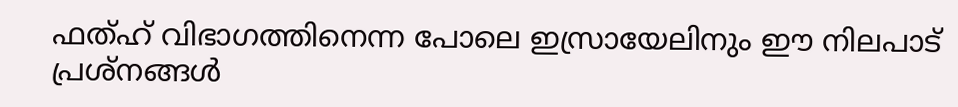ഫത്ഹ് വിഭാഗത്തിനെന്ന പോലെ ഇസ്രായേലിനും ഈ നിലപാട് പ്രശ്‌നങ്ങള്‍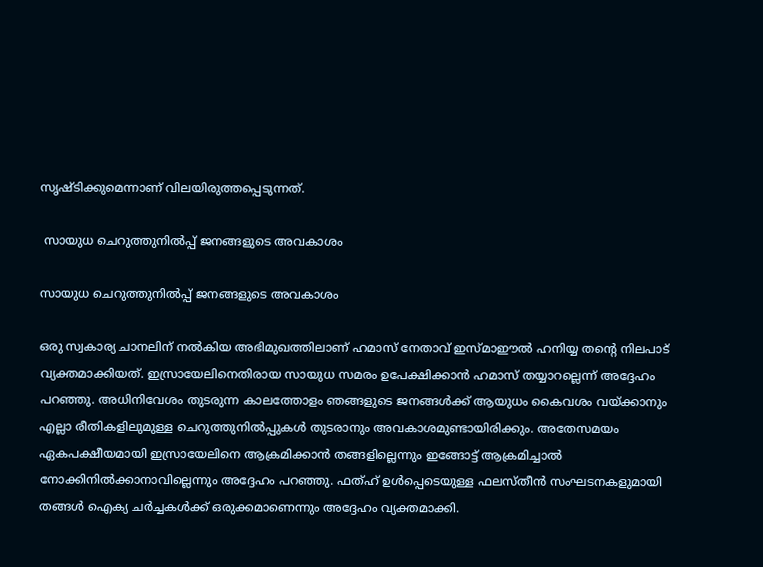സൃഷ്ടിക്കുമെന്നാണ് വിലയിരുത്തപ്പെടുന്നത്.

 സായുധ ചെറുത്തുനില്‍പ്പ് ജനങ്ങളുടെ അവകാശം

സായുധ ചെറുത്തുനില്‍പ്പ് ജനങ്ങളുടെ അവകാശം

ഒരു സ്വകാര്യ ചാനലിന് നല്‍കിയ അഭിമുഖത്തിലാണ് ഹമാസ് നേതാവ് ഇസ്മാഈല്‍ ഹനിയ്യ തന്റെ നിലപാട് വ്യക്തമാക്കിയത്. ഇസ്രായേലിനെതിരായ സായുധ സമരം ഉപേക്ഷിക്കാന്‍ ഹമാസ് തയ്യാറല്ലെന്ന് അദ്ദേഹം പറഞ്ഞു. അധിനിവേശം തുടരുന്ന കാലത്തോളം ഞങ്ങളുടെ ജനങ്ങള്‍ക്ക് ആയുധം കൈവശം വയ്ക്കാനും എല്ലാ രീതികളിലുമുള്ള ചെറുത്തുനില്‍പ്പുകള്‍ തുടരാനും അവകാശമുണ്ടായിരിക്കും. അതേസമയം ഏകപക്ഷീയമായി ഇസ്രായേലിനെ ആക്രമിക്കാന്‍ തങ്ങളില്ലെന്നും ഇങ്ങോട്ട് ആക്രമിച്ചാല്‍ നോക്കിനില്‍ക്കാനാവില്ലെന്നും അദ്ദേഹം പറഞ്ഞു. ഫത്ഹ് ഉള്‍പ്പെടെയുള്ള ഫലസ്തീന്‍ സംഘടനകളുമായി തങ്ങള്‍ ഐക്യ ചര്‍ച്ചകള്‍ക്ക് ഒരുക്കമാണെന്നും അദ്ദേഹം വ്യക്തമാക്കി.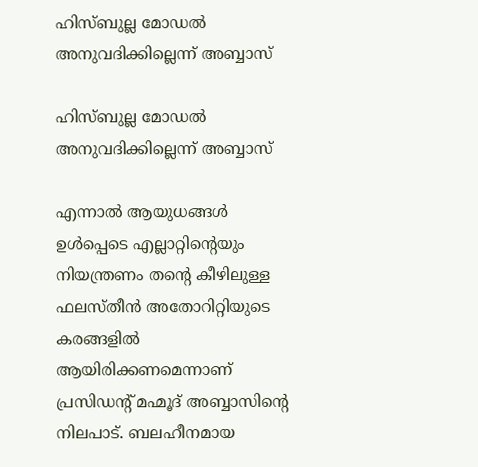ഹിസ്ബുല്ല മോഡല്‍ അനുവദിക്കില്ലെന്ന് അബ്ബാസ്

ഹിസ്ബുല്ല മോഡല്‍ അനുവദിക്കില്ലെന്ന് അബ്ബാസ്

എന്നാല്‍ ആയുധങ്ങള്‍ ഉള്‍പ്പെടെ എല്ലാറ്റിന്റെയും നിയന്ത്രണം തന്റെ കീഴിലുള്ള ഫലസ്തീന്‍ അതോറിറ്റിയുടെ കരങ്ങളില്‍ ആയിരിക്കണമെന്നാണ് പ്രസിഡന്റ് മഹ്മൂദ് അബ്ബാസിന്റെ നിലപാട്. ബലഹീനമായ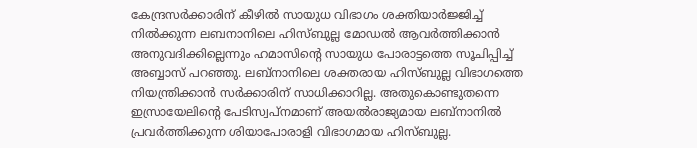കേന്ദ്രസര്‍ക്കാരിന് കീഴില്‍ സായുധ വിഭാഗം ശക്തിയാര്‍ജ്ജിച്ച് നില്‍ക്കുന്ന ലബനാനിലെ ഹിസ്ബുല്ല മോഡല്‍ ആവര്‍ത്തിക്കാന്‍ അനുവദിക്കില്ലെന്നും ഹമാസിന്റെ സായുധ പോരാട്ടത്തെ സൂചിപ്പിച്ച് അബ്ബാസ് പറഞ്ഞു. ലബ്‌നാനിലെ ശക്തരായ ഹിസ്ബുല്ല വിഭാഗത്തെ നിയന്ത്രിക്കാന്‍ സര്‍ക്കാരിന് സാധിക്കാറില്ല. അതുകൊണ്ടുതന്നെ ഇസ്രായേലിന്റെ പേടിസ്വപ്‌നമാണ് അയല്‍രാജ്യമായ ലബ്‌നാനില്‍ പ്രവര്‍ത്തിക്കുന്ന ശിയാപോരാളി വിഭാഗമായ ഹിസ്ബുല്ല.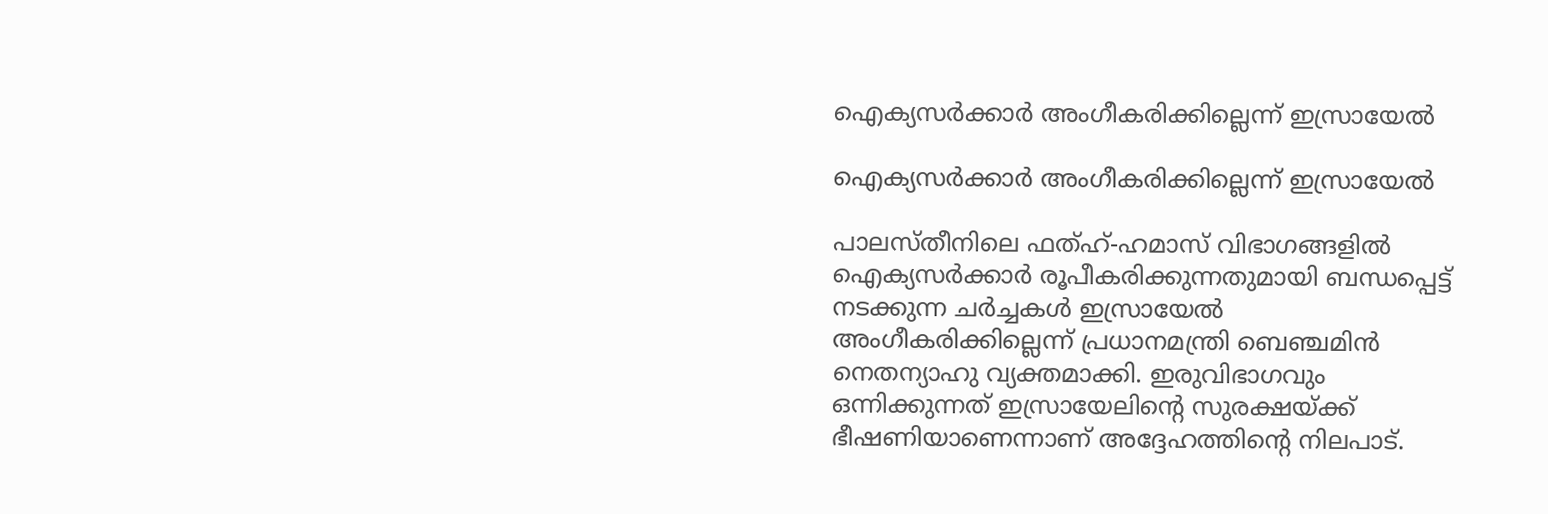ഐക്യസര്‍ക്കാര്‍ അംഗീകരിക്കില്ലെന്ന് ഇസ്രായേല്‍

ഐക്യസര്‍ക്കാര്‍ അംഗീകരിക്കില്ലെന്ന് ഇസ്രായേല്‍

പാലസ്തീനിലെ ഫത്ഹ്-ഹമാസ് വിഭാഗങ്ങളില്‍ ഐക്യസര്‍ക്കാര്‍ രൂപീകരിക്കുന്നതുമായി ബന്ധപ്പെട്ട് നടക്കുന്ന ചര്‍ച്ചകള്‍ ഇസ്രായേല്‍ അംഗീകരിക്കില്ലെന്ന് പ്രധാനമന്ത്രി ബെഞ്ചമിന്‍ നെതന്യാഹു വ്യക്തമാക്കി. ഇരുവിഭാഗവും ഒന്നിക്കുന്നത് ഇസ്രായേലിന്റെ സുരക്ഷയ്ക്ക് ഭീഷണിയാണെന്നാണ് അദ്ദേഹത്തിന്റെ നിലപാട്.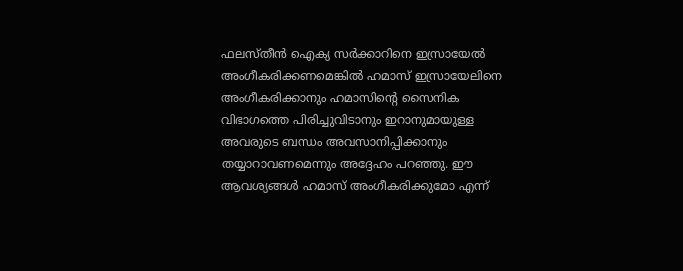ഫലസ്തീന്‍ ഐക്യ സര്‍ക്കാറിനെ ഇസ്രായേല്‍ അംഗീകരിക്കണമെങ്കില്‍ ഹമാസ് ഇസ്രായേലിനെ അംഗീകരിക്കാനും ഹമാസിന്റെ സൈനിക വിഭാഗത്തെ പിരിച്ചുവിടാനും ഇറാനുമായുള്ള അവരുടെ ബന്ധം അവസാനിപ്പിക്കാനും തയ്യാറാവണമെന്നും അദ്ദേഹം പറഞ്ഞു. ഈ ആവശ്യങ്ങള്‍ ഹമാസ് അംഗീകരിക്കുമോ എന്ന്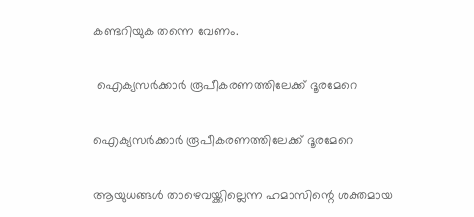കണ്ടറിയുക തന്നെ വേണം.

 ഐക്യസര്‍ക്കാര്‍ രൂപീകരണത്തിലേക്ക് ദൂരമേറെ

ഐക്യസര്‍ക്കാര്‍ രൂപീകരണത്തിലേക്ക് ദൂരമേറെ

ആയുധങ്ങള്‍ താഴെവയ്ക്കില്ലെന്ന ഹമാസിന്റെ ശക്തമായ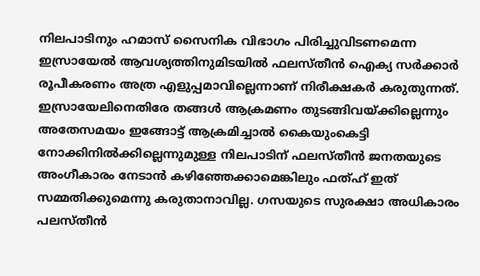നിലപാടിനും ഹമാസ് സൈനിക വിഭാഗം പിരിച്ചുവിടണമെന്ന ഇസ്രായേല്‍ ആവശ്യത്തിനുമിടയില്‍ ഫലസ്തീന്‍ ഐക്യ സര്‍ക്കാര്‍ രൂപീകരണം അത്ര എളുപ്പമാവില്ലെന്നാണ് നിരീക്ഷകര്‍ കരുതുന്നത്. ഇസ്രായേലിനെതിരേ തങ്ങള്‍ ആക്രമണം തുടങ്ങിവയ്ക്കില്ലെന്നും അതേസമയം ഇങ്ങോട്ട് ആക്രമിച്ചാല്‍ കൈയുംകെട്ടി നോക്കിനില്‍ക്കില്ലെന്നുമുള്ള നിലപാടിന് ഫലസ്തീന്‍ ജനതയുടെ അംഗീകാരം നേടാന്‍ കഴിഞ്ഞേക്കാമെങ്കിലും ഫത്ഹ് ഇത് സമ്മതിക്കുമെന്നു കരുതാനാവില്ല. ഗസയുടെ സുരക്ഷാ അധികാരം പലസ്തീന്‍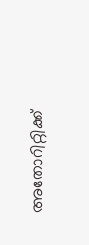അതോറിറ്റിക്ക്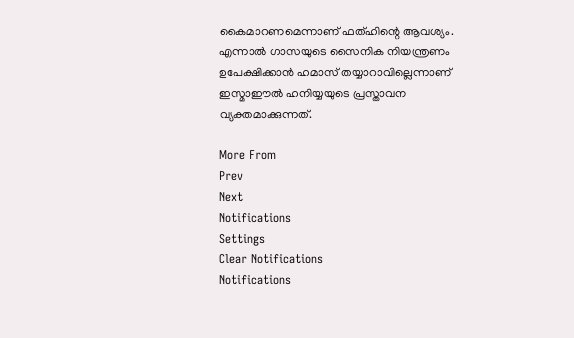കൈമാറണമെന്നാണ് ഫത്ഹിന്റെ ആവശ്യം. എന്നാല്‍ ഗാസയുടെ സൈനിക നിയന്ത്രണം ഉപേക്ഷിക്കാന്‍ ഹമാസ് തയ്യാറാവില്ലെന്നാണ് ഇസ്മാഈല്‍ ഹനിയ്യയുടെ പ്രസ്താവന വ്യക്തമാക്കുന്നത്.

More From
Prev
Next
Notifications
Settings
Clear Notifications
Notifications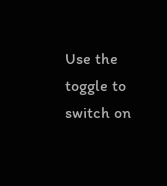Use the toggle to switch on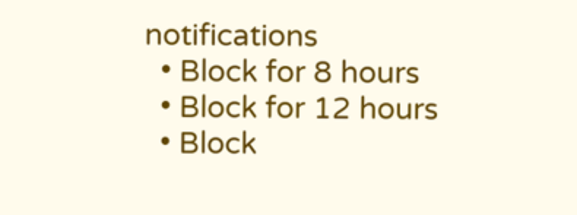notifications
  • Block for 8 hours
  • Block for 12 hours
  • Block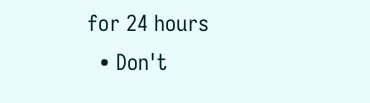for 24 hours
  • Don't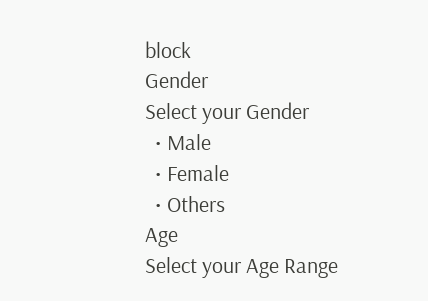block
Gender
Select your Gender
  • Male
  • Female
  • Others
Age
Select your Age Range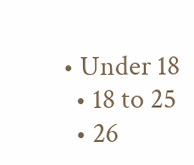• Under 18
  • 18 to 25
  • 26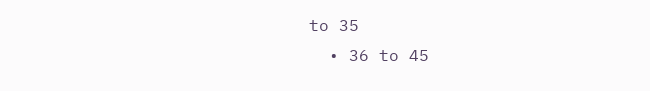to 35
  • 36 to 45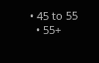• 45 to 55
  • 55+